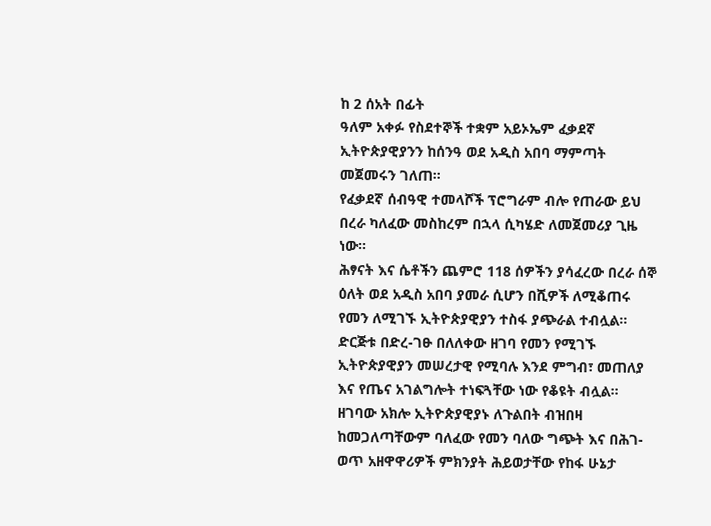ከ 2 ሰአት በፊት
ዓለም አቀፉ የስደተኞች ተቋም አይኦኤም ፈቃደኛ ኢትዮጵያዊያንን ከሰንዓ ወደ አዲስ አበባ ማምጣት መጀመሩን ገለጠ።
የፈቃደኛ ሰብዓዊ ተመላሾች ፕሮግራም ብሎ የጠራው ይህ በረራ ካለፈው መስከረም በኋላ ሲካሄድ ለመጀመሪያ ጊዜ ነው።
ሕፃናት እና ሴቶችን ጨምሮ 118 ሰዎችን ያሳፈረው በረራ ሰኞ ዕለት ወደ አዲስ አበባ ያመራ ሲሆን በሺዎች ለሚቆጠሩ የመን ለሚገኙ ኢትዮጵያዊያን ተስፋ ያጭራል ተብሏል።
ድርጅቱ በድረ-ገፁ በለለቀው ዘገባ የመን የሚገኙ ኢትዮጵያዊያን መሠረታዊ የሚባሉ እንደ ምግብ፣ መጠለያ እና የጤና አገልግሎት ተነፍጓቸው ነው የቆዩት ብሏል።
ዘገባው አክሎ ኢትዮጵያዊያኑ ለጉልበት ብዝበዛ ከመጋለጣቸውም ባለፈው የመን ባለው ግጭት እና በሕገ-ወጥ አዘዋዋሪዎች ምክንያት ሕይወታቸው የከፋ ሁኔታ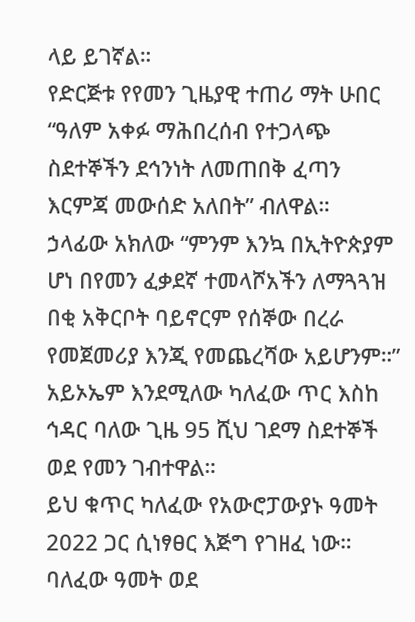ላይ ይገኛል።
የድርጅቱ የየመን ጊዜያዊ ተጠሪ ማት ሁበር “ዓለም አቀፉ ማሕበረሰብ የተጋላጭ ስደተኞችን ደኅንነት ለመጠበቅ ፈጣን እርምጃ መውሰድ አለበት” ብለዋል።
ኃላፊው አክለው “ምንም እንኳ በኢትዮጵያም ሆነ በየመን ፈቃደኛ ተመላሾአችን ለማጓጓዝ በቂ አቅርቦት ባይኖርም የሰኞው በረራ የመጀመሪያ እንጂ የመጨረሻው አይሆንም።”
አይኦኤም እንደሚለው ካለፈው ጥር እስከ ኅዳር ባለው ጊዜ 95 ሺህ ገደማ ስደተኞች ወደ የመን ገብተዋል።
ይህ ቁጥር ካለፈው የአውሮፓውያኑ ዓመት 2022 ጋር ሲነፃፀር እጅግ የገዘፈ ነው። ባለፈው ዓመት ወደ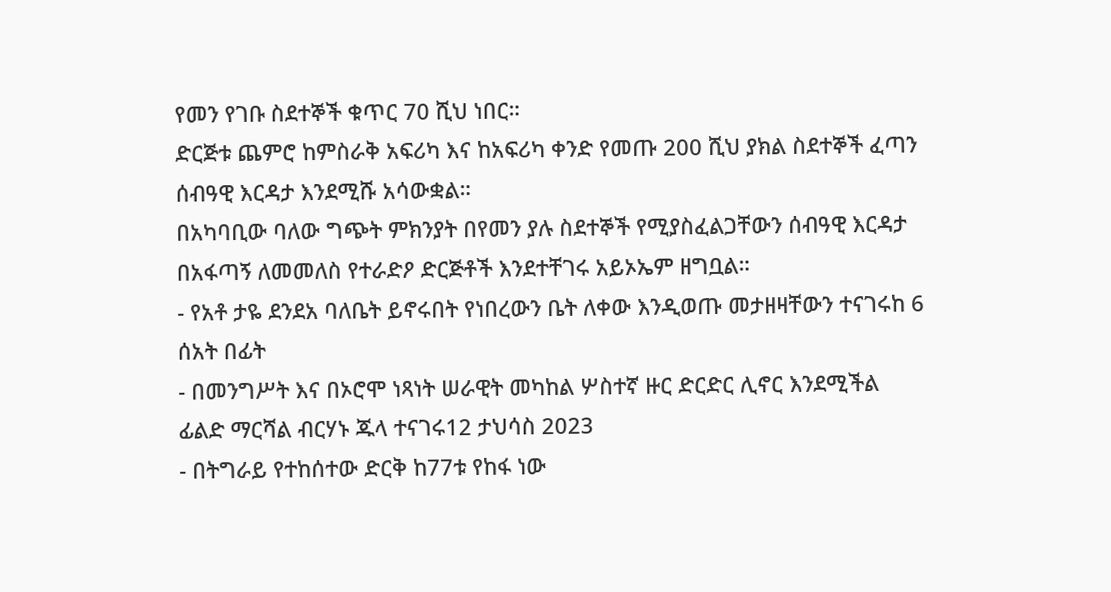የመን የገቡ ስደተኞች ቁጥር 70 ሺህ ነበር።
ድርጅቱ ጨምሮ ከምስራቅ አፍሪካ እና ከአፍሪካ ቀንድ የመጡ 200 ሺህ ያክል ስደተኞች ፈጣን ሰብዓዊ እርዳታ እንደሚሹ አሳውቋል።
በአካባቢው ባለው ግጭት ምክንያት በየመን ያሉ ስደተኞች የሚያስፈልጋቸውን ሰብዓዊ እርዳታ በአፋጣኝ ለመመለስ የተራድዖ ድርጅቶች እንደተቸገሩ አይኦኤም ዘግቧል።
- የአቶ ታዬ ደንደአ ባለቤት ይኖሩበት የነበረውን ቤት ለቀው እንዲወጡ መታዘዛቸውን ተናገሩከ 6 ሰአት በፊት
- በመንግሥት እና በኦሮሞ ነጻነት ሠራዊት መካከል ሦስተኛ ዙር ድርድር ሊኖር እንደሚችል ፊልድ ማርሻል ብርሃኑ ጁላ ተናገሩ12 ታህሳስ 2023
- በትግራይ የተከሰተው ድርቅ ከ77ቱ የከፋ ነው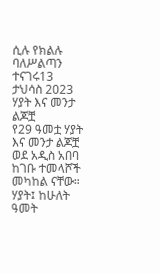ሲሉ የክልሉ ባለሥልጣን ተናገሩ13 ታህሳስ 2023
ሃያት እና መንታ ልጆቿ
የ29 ዓመቷ ሃያት እና መንታ ልጆቿ ወደ አዲስ አበባ ከገቡ ተመላሾች መካከል ናቸው።
ሃያት፤ ከሁለት ዓመት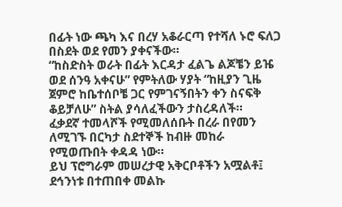በፊት ነው ጫካ እና በረሃ አቆራርጣ የተሻለ ኑሮ ፍለጋ በስደት ወደ የመን ያቀናችው።
“ከስድስት ወራት በፊት እርዳታ ፈልጌ ልጆቼን ይዤ ወደ ሰንዓ አቀናሁ” የምትለው ሃያት “ከዚያን ጊዜ ጀምሮ ከቤተሰቦቼ ጋር የምገናኝበትን ቀን ስናፍቅ ቆይቻለሁ” ስትል ያሳለፈችውን ታስረዳለች።
ፈቃደኛ ተመላሾች የሚመለሰቡት በረራ በየመን ለሚገኙ በርካታ ስደተኞች ከብዙ መከራ የሚወጡበት ቀዳዳ ነው።
ይህ ፕሮግራም መሠረታዊ አቅርቦቶችን አሟልቶ፤ ደኅንነቱ በተጠበቀ መልኩ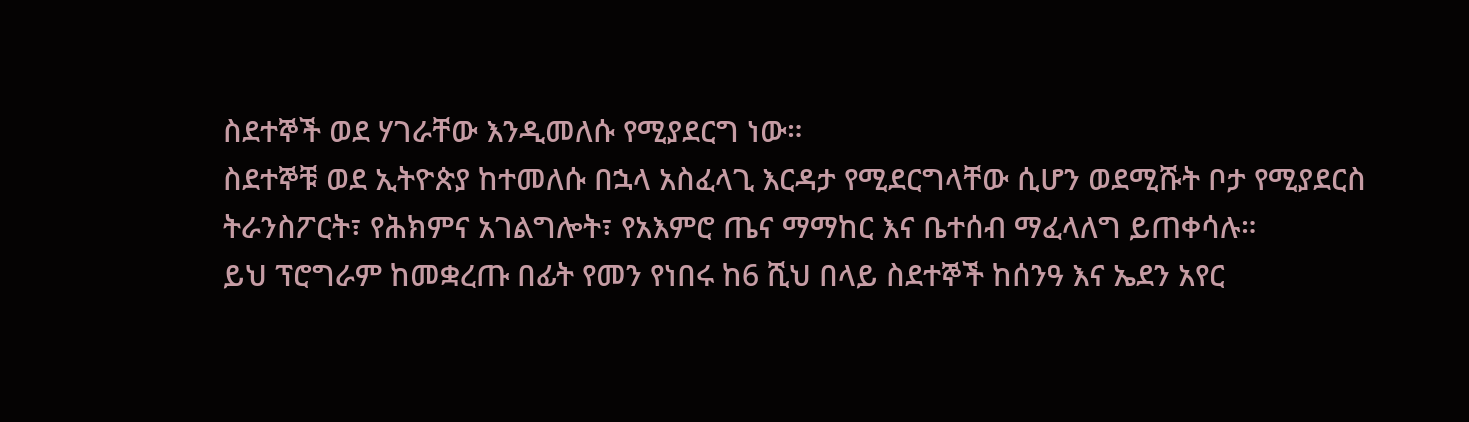ስደተኞች ወደ ሃገራቸው እንዲመለሱ የሚያደርግ ነው።
ስደተኞቹ ወደ ኢትዮጵያ ከተመለሱ በኋላ አስፈላጊ እርዳታ የሚደርግላቸው ሲሆን ወደሚሹት ቦታ የሚያደርስ ትራንስፖርት፣ የሕክምና አገልግሎት፣ የአእምሮ ጤና ማማከር እና ቤተሰብ ማፈላለግ ይጠቀሳሉ።
ይህ ፕሮግራም ከመቋረጡ በፊት የመን የነበሩ ከ6 ሺህ በላይ ስደተኞች ከሰንዓ እና ኤደን አየር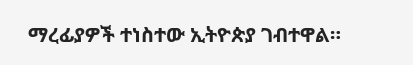ማረፊያዎች ተነስተው ኢትዮጵያ ገብተዋል።